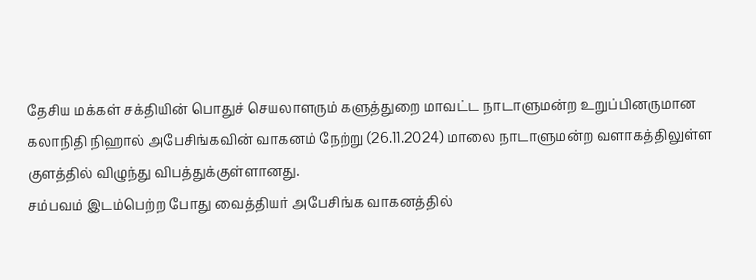தேசிய மக்கள் சக்தியின் பொதுச் செயலாளரும் களுத்துறை மாவட்ட நாடாளுமன்ற உறுப்பினருமான கலாநிதி நிஹால் அபேசிங்கவின் வாகனம் நேற்று (26.11.2024) மாலை நாடாளுமன்ற வளாகத்திலுள்ள குளத்தில் விழுந்து விபத்துக்குள்ளானது.
சம்பவம் இடம்பெற்ற போது வைத்தியர் அபேசிங்க வாகனத்தில்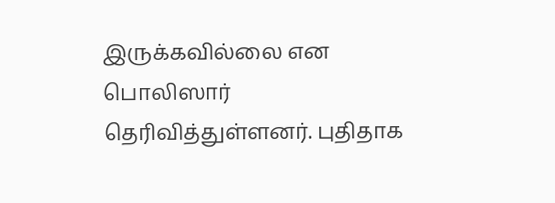இருக்கவில்லை என பொலிஸார் தெரிவித்துள்ளனர். புதிதாக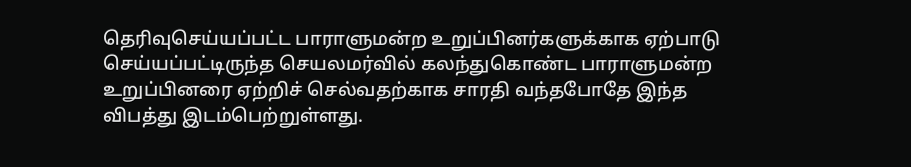தெரிவுசெய்யப்பட்ட பாராளுமன்ற உறுப்பினர்களுக்காக ஏற்பாடு செய்யப்பட்டிருந்த செயலமர்வில் கலந்துகொண்ட பாராளுமன்ற உறுப்பினரை ஏற்றிச் செல்வதற்காக சாரதி வந்தபோதே இந்த விபத்து இடம்பெற்றுள்ளது.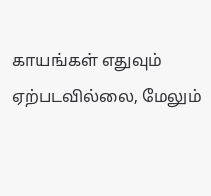காயங்கள் எதுவும் ஏற்படவில்லை, மேலும்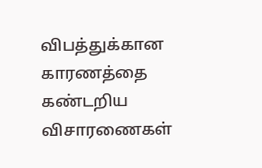விபத்துக்கான காரணத்தை கண்டறிய விசாரணைகள்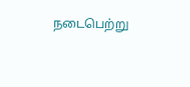நடைபெற்று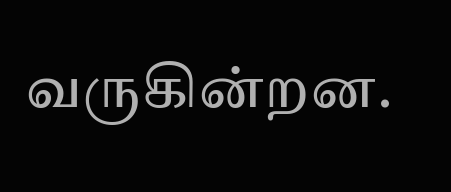வருகின்றன.